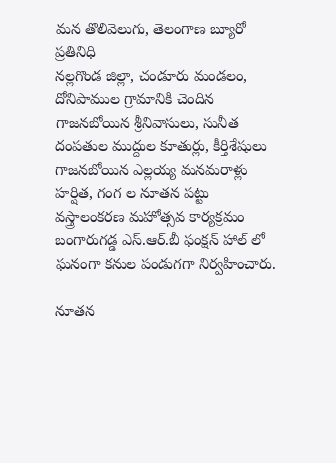మన తొలివెలుగు, తెలంగాణ బ్యూరో ప్రతినిధి
నల్లగొండ జిల్లా, చండూరు మండలం, దోనిపాముల గ్రామానికి చెందిన గాజనబోయిన శ్రీనివాసులు, సునీత దంపతుల ముద్దుల కూతుర్లు, కీర్తిశేషులు గాజనబోయిన ఎల్లయ్య మనమరాళ్లు హర్షిత, గంగ ల నూతన పట్టు వస్త్రాలంకరణ మహోత్సవ కార్యక్రమం బంగారుగడ్డ ఎస్.ఆర్.బీ ఫంక్షన్ హాల్ లో ఘనంగా కనుల పండుగగా నిర్వహించారు.

నూతన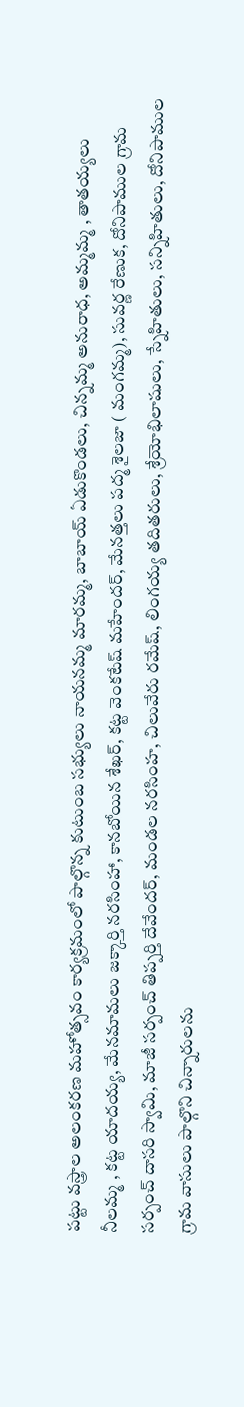పట్టు వస్త్రాల అలంకరణ మహోత్సవం కార్యక్రమంలో పాల్గొన్న కుటుంబ సభ్యులు నాయనమ్మ మారమ్మ, బాబాయ్ ఏడుకొండలు, చిన్నమ్మ అనురాధ, అమ్మమ్మ , తాతయ్యలు నీలమ్మ , కట్ట యాదయ్య, మేనమామలు జక్కార్తి నరసింహా, కానబోయిన శేఖర్, కట్ట వెంకటేష్ మహేందర్, మేనత్తలు పద్మ శైలజా ( మంగమ్మ), సువర్ణ రేణుక, దోనిపాముల గ్రామ సర్పంచ్ దాసరి స్వామి, మాజీ సర్పంచ్ తిప్పర్తి దేవేందర్, మండల నరసింహ, చిలువేరు రమేష్, లింగయ్య తదితరులు, శ్రేయోభిలాషులు, స్నేహితులు, సన్నిహితులు, దోనిపాముల గ్రామ వాసులు పాల్గొని చిన్నారులను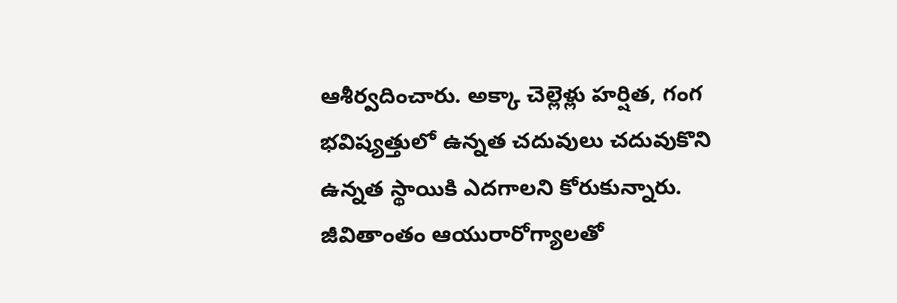ఆశీర్వదించారు. అక్కా చెల్లెళ్లు హర్షిత, గంగ భవిష్యత్తులో ఉన్నత చదువులు చదువుకొని ఉన్నత స్థాయికి ఎదగాలని కోరుకున్నారు. జీవితాంతం ఆయురారోగ్యాలతో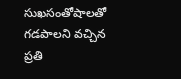సుఖసంతోషాలతో గడపాలని వచ్చిన ప్రతి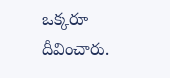ఒక్కరూ దీవించారు.